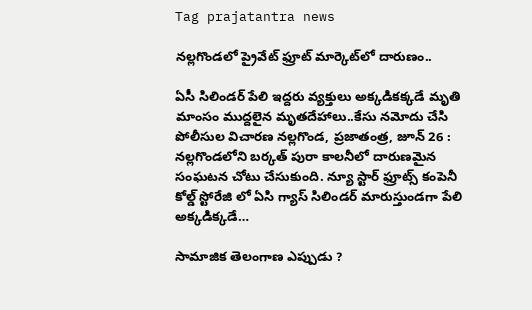Tag prajatantra news

నల్లగొండలో ప్రైవేట్‌ ‌ఫ్రూట్‌ ‌మార్కెట్‌లో దారుణం..

ఏసీ సిలిండర్‌ ‌పేలి ఇద్దరు వ్యక్తులు అక్కడికక్కడే మృతి మాంసం ముద్దలైన మృతదేహాలు..కేసు నమోదు చేసి పోలీసుల విచారణ నల్లగొండ, ప్రజాతంత్ర, జూన్‌ 26 : నల్లగొండలోని బర్కత్‌ ‌పురా కాలనీలో దారుణమైన సంఘటన చోటు చేసుకుంది. న్యూ స్టార్‌ ‌ఫ్రూట్స్ ‌కంపెనీ కోల్డ్ ‌స్టోరేజి లో ఏసి గ్యాస్‌ ‌సిలిండర్‌ ‌మారుస్తుండగా పేలి అక్కడిక్కడే…

సామాజిక తెలంగాణ ఎప్పుడు ?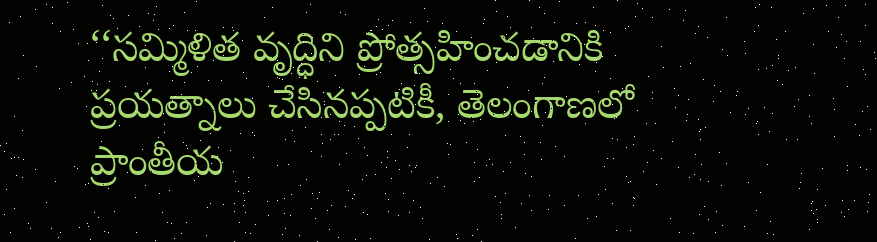‘‘సమ్మిళిత వృద్ధిని ప్రోత్సహించడానికి ప్రయత్నాలు చేసినప్పటికీ, తెలంగాణలో ప్రాంతీయ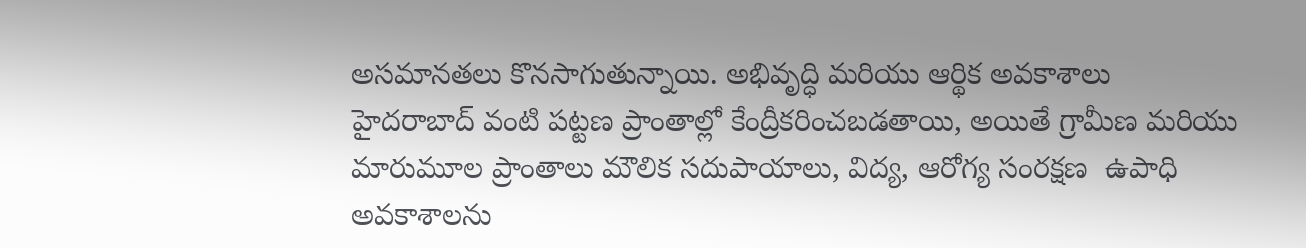అసమానతలు కొనసాగుతున్నాయి. అభివృద్ధి మరియు ఆర్థిక అవకాశాలు హైదరాబాద్‌ ‌వంటి పట్టణ ప్రాంతాల్లో కేంద్రీకరించబడతాయి, అయితే గ్రామీణ మరియు మారుమూల ప్రాంతాలు మౌలిక సదుపాయాలు, విద్య, ఆరోగ్య సంరక్షణ  ఉపాధి అవకాశాలను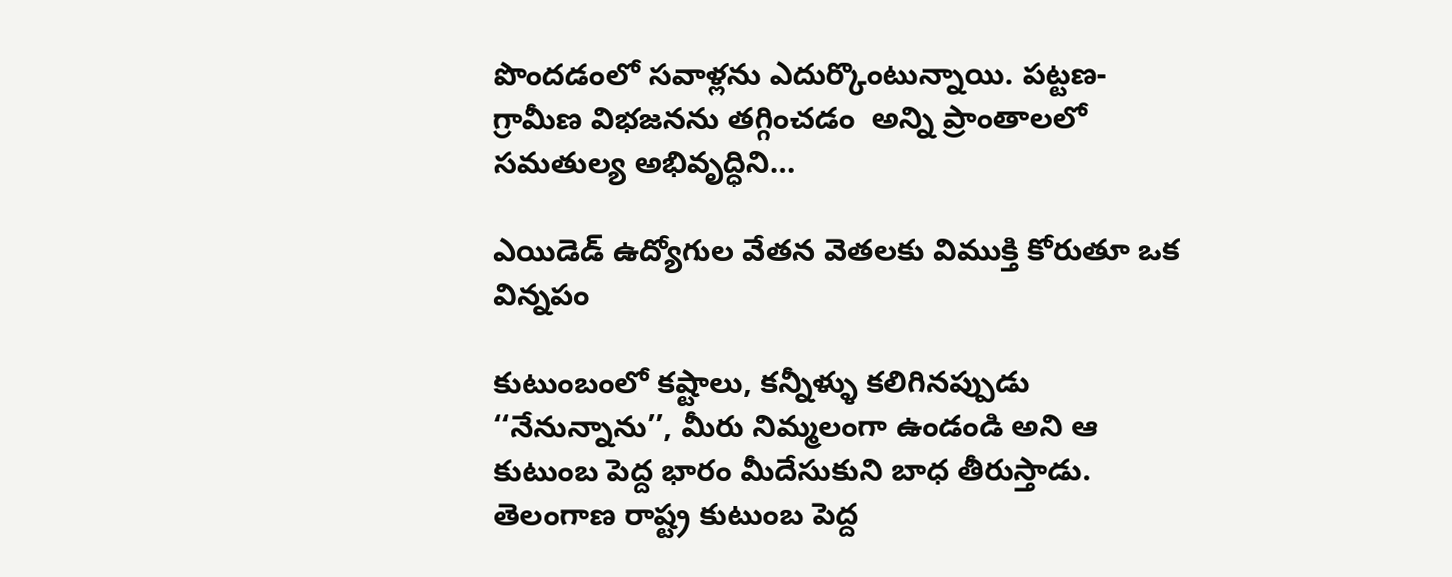పొందడంలో సవాళ్లను ఎదుర్కొంటున్నాయి. పట్టణ-గ్రామీణ విభజనను తగ్గించడం  అన్ని ప్రాంతాలలో సమతుల్య అభివృద్ధిని…

ఎయిడెడ్‌ ఉద్యోగుల వేతన వెతలకు విముక్తి కోరుతూ ఒక విన్నపం

కుటుంబంలో కష్టాలు, కన్నీళ్ళు కలిగినప్పుడు ‘‘నేనున్నాను’’, మీరు నిమ్మలంగా ఉండండి అని ఆ కుటుంబ పెద్ద భారం మీదేసుకుని బాధ తీరుస్తాడు. తెలంగాణ రాష్ట్ర కుటుంబ పెద్ద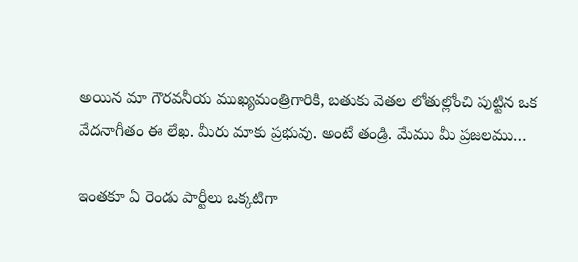అయిన మా గౌరవనీయ ముఖ్యమంత్రిగారికి, బతుకు వెతల లోతుల్లోంచి పుట్టిన ఒక వేదనాగీతం ఈ లేఖ. మీరు మాకు ప్రభువు. అంటే తండ్రి. మేము మీ ప్రజలము…

ఇం‌తకూ ఏ రెండు పార్టీలు ఒక్కటిగా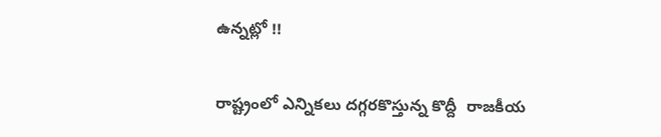ఉన్నట్లో !!

రాష్ట్రంలో ఎన్నికలు దగ్గరకొస్తున్న కొద్దీ  రాజకీయ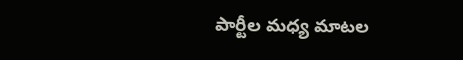పార్టీల మధ్య మాటల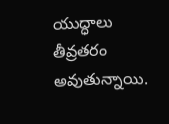యుద్ధాలు తీవ్రతరం అవుతున్నాయి.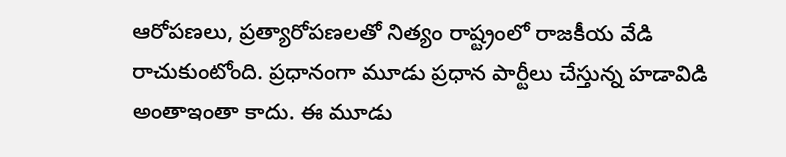ఆరోపణలు, ప్రత్యారోపణలతో నిత్యం రాష్ట్రంలో రాజకీయ వేడి రాచుకుంటోంది. ప్రధానంగా మూడు ప్రధాన పార్టీలు చేస్తున్న హడావిడి అంతాఇంతా కాదు. ఈ మూడు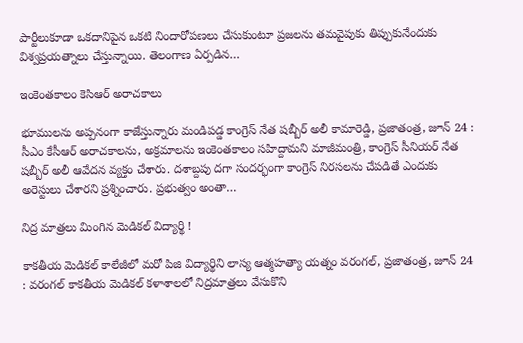పార్టీలుకూడా ఒకదానిపైన ఒకటి నిందారోపణలు చేసుకుంటూ ప్రజలను తమవైపుకు తిప్పుకునేందుకు విశ్వప్రయత్నాలు చేస్తున్నాయి. తెలంగాణ ఏర్పడిన…

ఇం‌కెంతకాలం కెసిఆర్‌ అరాచకాలు

భూములను అప్పనంగా కాజేస్తున్నారు మండిపడ్డ కాంగ్రెస్‌ ‌నేత షబ్బీర్‌ అలీ కామారెడ్డి, ప్రజాతంత్ర, జూన్‌ 24 : సీఎం కేసీఆర్‌ అరాచకాలను, అక్రమాలను ఇంకెంతకాలం సహిద్దామని మాజీమంత్రి, కాంగ్రెస్‌ ‌సీనియర్‌ ‌నేత షబ్బీర్‌ అలీ ఆవేదన వ్యక్తం చేశారు. దశాబ్దపు దగా సందర్భంగా కాంగ్రెస్‌ ‌నిరసలను చేపడితే ఎందుకు అరెస్టులు చేశారని ప్రశ్నించారు. ప్రభుత్వం అంతా…

నిద్ర మాత్రలు మింగిన మెడికల్‌ ‌విద్యార్థి !

కాకతీయ మెడికల్‌ ‌కాలేజీలో మరో పిజి విద్యార్థిని లాస్య ఆత్మహత్యా యత్నం వరంగల్‌, ప్రజాతంత్ర, జూన్‌ 24 : వరంగల్‌ ‌కాకతీయ మెడికల్‌ ‌కళాశాలలో నిద్రమాత్రలు వేసుకొని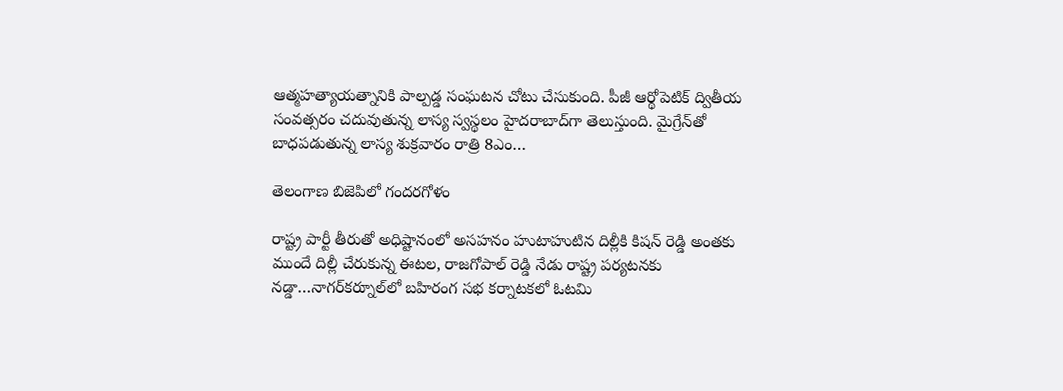ఆత్మహత్యాయత్నానికి పాల్పడ్డ సంఘటన చోటు చేసుకుంది. పీజీ ఆర్థోపెటిక్‌ ‌ద్వితీయ సంవత్సరం చదువుతున్న లాస్య స్వస్థలం హైదరాబాద్‌గా తెలుస్తుంది. మైగ్రేన్‌తో బాధపడుతున్న లాస్య శుక్రవారం రాత్రి 8ఎం…

తెలంగాణ బిజెపిలో గందరగోళం

రాష్ట్ర పార్టీ తీరుతో అధిష్టానంలో అసహనం హుటాహుటిన దిల్లీకి కిషన్‌ ‌రెడ్డి అంతకు ముందే దిల్లీ చేరుకున్న ఈటల, రాజగోపాల్‌ ‌రెడ్డి నేడు రాష్ట్ర పర్యటనకు నడ్డా…నాగర్‌కర్నూల్‌లో బహిరంగ సభ కర్నాటకలో ఓటమి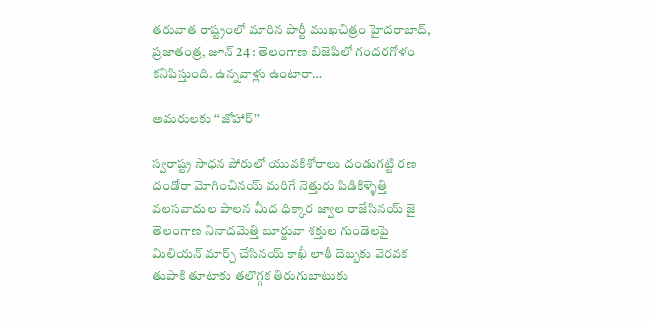తరువాత రాష్ట్రంలో మారిన పార్టీ ముఖచిత్రం హైదరాబాద్‌, ప్రజాతంత్ర, జూన్‌ 24 : తెలంగాణ బిజెపిలో గందరగోళం కనిపిస్తుంది. ఉన్నవాళ్లు ఉంటారా…

అమరులకు ‘‘జోహార్‌’’

స్వరాష్ట్ర సాధన పోరులో యువకిశోరాలు దండుగట్టి రణ దండోరా మోగించినయ్‌ ‌మరిగే నెత్తురు పిడికిళ్ళెత్తి వలసవాదుల పాలన మీద ధిక్కార జ్వాల రాజేసినయ్‌ ‌జై తెలంగాణ నినాదమెత్తి బూర్జువా శక్తుల గుండెలపై మిలియన్‌ ‌మార్చ్ ‌చేసినయ్‌ ‌కాఖీ లాఠీ దెబ్బకు వెరవక తుపాకి తూటాకు తలొగ్గక తిరుగుబాటుకు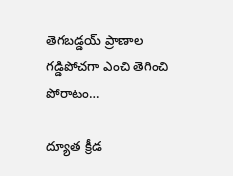తెగబడ్డయ్‌ ‌ప్రాణాల గడ్డిపోచగా ఎంచి తెగించి పోరాటం…

ద్యూత క్రీడ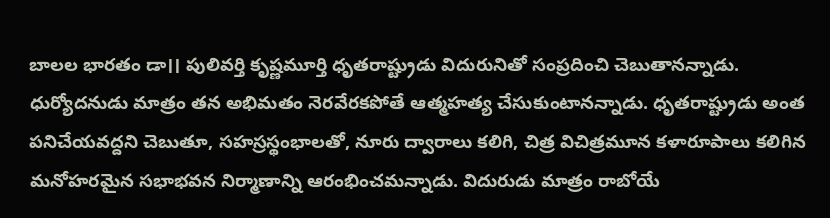బాలల భారతం డా।। పులివర్తి కృష్ణమూర్తి ధృతరాష్ట్రుడు విదురునితో సంప్రదించి చెబుతానన్నాడు. ధుర్యోదనుడు మాత్రం తన అభిమతం నెరవేరకపోతే ఆత్మహత్య చేసుకుంటానన్నాడు. ధృతరాష్ట్రుడు అంత పనిచేయవద్దని చెబుతూ, సహస్రస్థంభాలతో, నూరు ద్వారాలు కలిగి, చిత్ర విచిత్రమూన కళారూపాలు కలిగిన మనోహరమైన సభాభవన నిర్మాణాన్ని ఆరంభించమన్నాడు. విదురుడు మాత్రం రాబోయే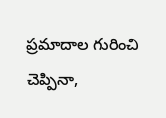ప్రమాదాల గురించి చెప్పినా,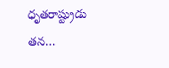ధృతరాష్ట్రుడు తన…